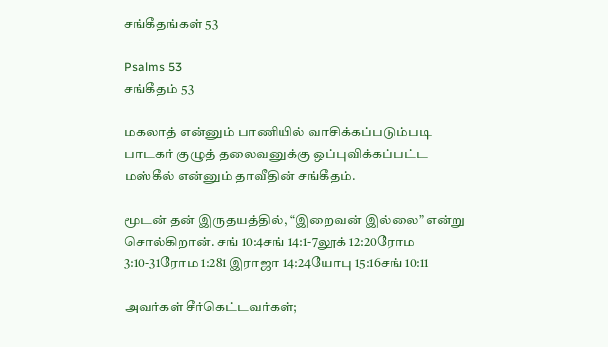சங்கீதங்கள் 53

Psalms 53
சங்கீதம் 53

மகலாத் என்னும் பாணியில் வாசிக்கப்படும்படி பாடகர் குழுத் தலைவனுக்கு ஒப்புவிக்கப்பட்ட மஸ்கீல் என்னும் தாவீதின் சங்கீதம்.

மூடன் தன் இருதயத்தில், “இறைவன் இல்லை” என்று சொல்கிறான். சங் 10:4சங் 14:1-7லூக் 12:20ரோம 3:10-31ரோம 1:281 இராஜா 14:24யோபு 15:16சங் 10:11

அவர்கள் சீர்கெட்டவர்கள்;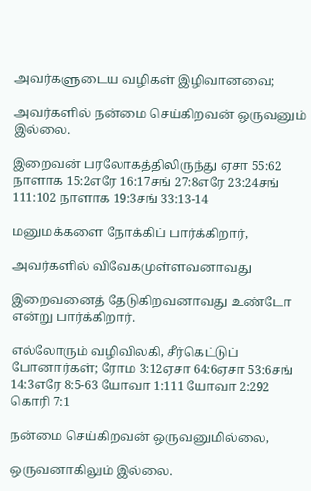அவர்களுடைய வழிகள் இழிவானவை;

அவர்களில் நன்மை செய்கிறவன் ஒருவனும் இல்லை.

இறைவன் பரலோகத்திலிருந்து ஏசா 55:62 நாளாக 15:2எரே 16:17சங் 27:8எரே 23:24சங் 111:102 நாளாக 19:3சங் 33:13-14

மனுமக்களை நோக்கிப் பார்க்கிறார்,

அவர்களில் விவேகமுள்ளவனாவது

இறைவனைத் தேடுகிறவனாவது உண்டோ என்று பார்க்கிறார்.

எல்லோரும் வழிவிலகி, சீர்கெட்டுப் போனார்கள்; ரோம 3:12ஏசா 64:6ஏசா 53:6சங் 14:3எரே 8:5-63 யோவா 1:111 யோவா 2:292 கொரி 7:1

நன்மை செய்கிறவன் ஒருவனுமில்லை,

ஒருவனாகிலும் இல்லை.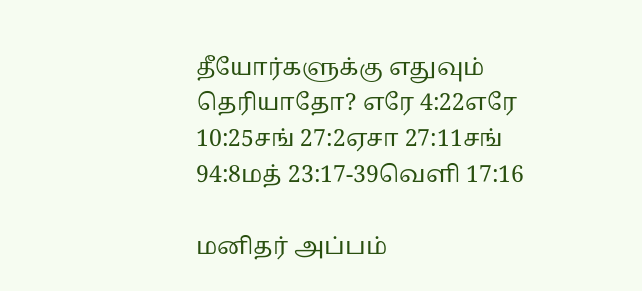தீயோர்களுக்கு எதுவும் தெரியாதோ? எரே 4:22எரே 10:25சங் 27:2ஏசா 27:11சங் 94:8மத் 23:17-39வெளி 17:16

மனிதர் அப்பம்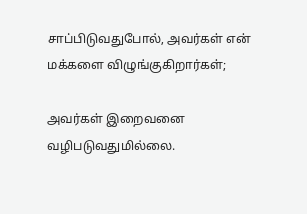சாப்பிடுவதுபோல், அவர்கள் என் மக்களை விழுங்குகிறார்கள்;

அவர்கள் இறைவனை வழிபடுவதுமில்லை.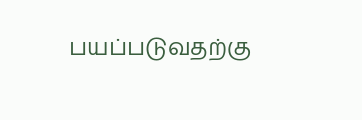பயப்படுவதற்கு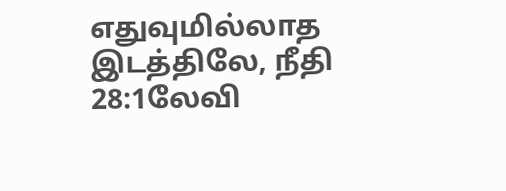எதுவுமில்லாத இடத்திலே, நீதி 28:1லேவி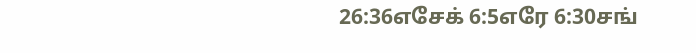26:36எசேக் 6:5எரே 6:30சங்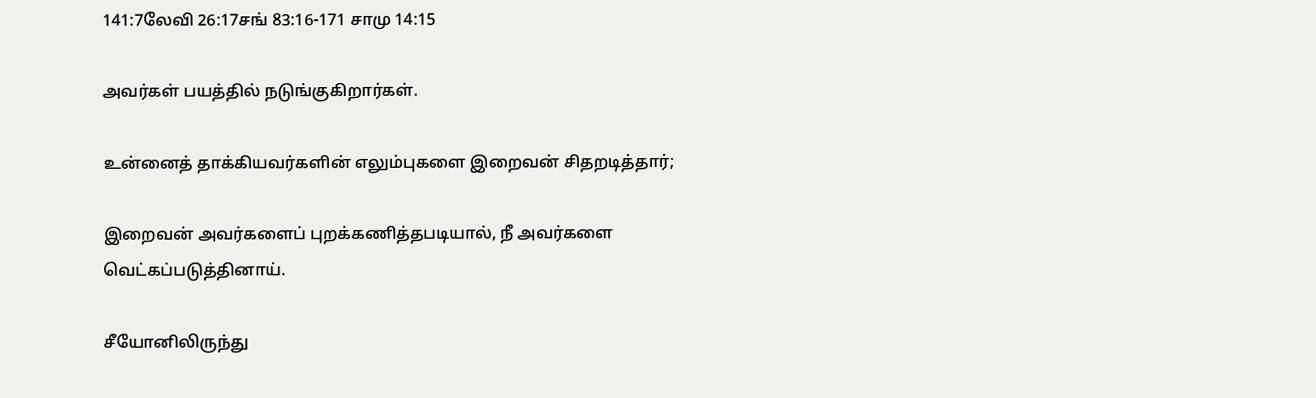141:7லேவி 26:17சங் 83:16-171 சாமு 14:15

அவர்கள் பயத்தில் நடுங்குகிறார்கள்.

உன்னைத் தாக்கியவர்களின் எலும்புகளை இறைவன் சிதறடித்தார்;

இறைவன் அவர்களைப் புறக்கணித்தபடியால், நீ அவர்களை வெட்கப்படுத்தினாய்.

சீயோனிலிருந்து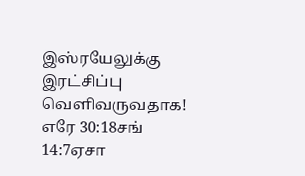இஸ்ரயேலுக்கு இரட்சிப்பு வெளிவருவதாக! எரே 30:18சங் 14:7ஏசா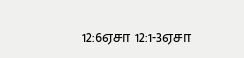12:6ஏசா 12:1-3ஏசா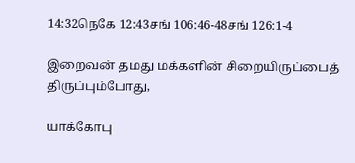14:32நெகே 12:43சங் 106:46-48சங் 126:1-4

இறைவன் தமது மக்களின் சிறையிருப்பைத் திருப்பும்போது,

யாக்கோபு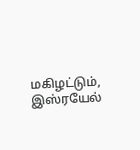மகிழட்டும், இஸ்ரயேல்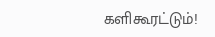களிகூரட்டும்!